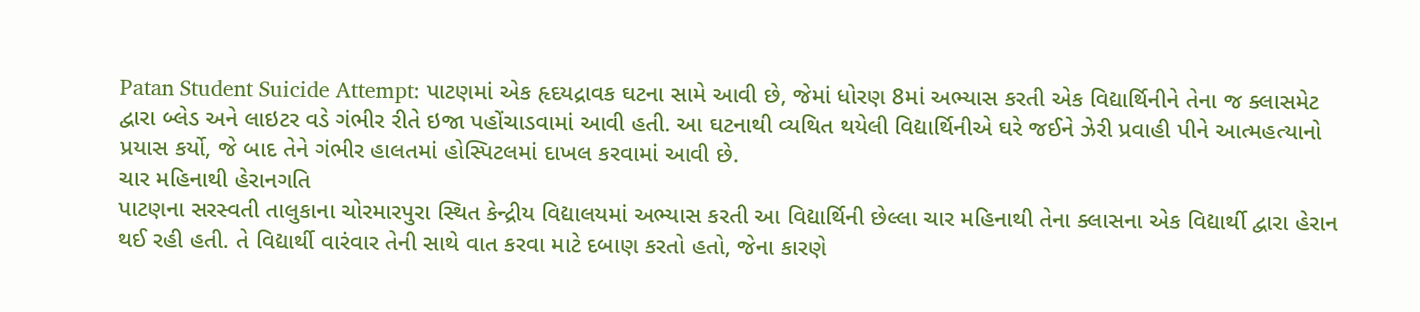Patan Student Suicide Attempt: પાટણમાં એક હૃદયદ્રાવક ઘટના સામે આવી છે, જેમાં ધોરણ 8માં અભ્યાસ કરતી એક વિદ્યાર્થિનીને તેના જ ક્લાસમેટ દ્વારા બ્લેડ અને લાઇટર વડે ગંભીર રીતે ઇજા પહોંચાડવામાં આવી હતી. આ ઘટનાથી વ્યથિત થયેલી વિદ્યાર્થિનીએ ઘરે જઈને ઝેરી પ્રવાહી પીને આત્મહત્યાનો પ્રયાસ કર્યો, જે બાદ તેને ગંભીર હાલતમાં હોસ્પિટલમાં દાખલ કરવામાં આવી છે.
ચાર મહિનાથી હેરાનગતિ
પાટણના સરસ્વતી તાલુકાના ચોરમારપુરા સ્થિત કેન્દ્રીય વિદ્યાલયમાં અભ્યાસ કરતી આ વિદ્યાર્થિની છેલ્લા ચાર મહિનાથી તેના ક્લાસના એક વિદ્યાર્થી દ્વારા હેરાન થઈ રહી હતી. તે વિદ્યાર્થી વારંવાર તેની સાથે વાત કરવા માટે દબાણ કરતો હતો, જેના કારણે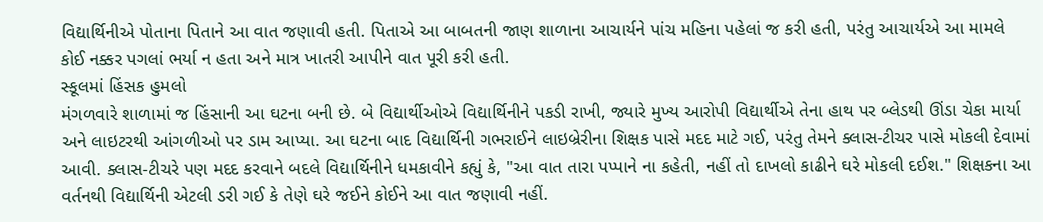વિદ્યાર્થિનીએ પોતાના પિતાને આ વાત જણાવી હતી. પિતાએ આ બાબતની જાણ શાળાના આચાર્યને પાંચ મહિના પહેલાં જ કરી હતી, પરંતુ આચાર્યએ આ મામલે કોઈ નક્કર પગલાં ભર્યા ન હતા અને માત્ર ખાતરી આપીને વાત પૂરી કરી હતી.
સ્કૂલમાં હિંસક હુમલો
મંગળવારે શાળામાં જ હિંસાની આ ઘટના બની છે. બે વિદ્યાર્થીઓએ વિદ્યાર્થિનીને પકડી રાખી, જ્યારે મુખ્ય આરોપી વિદ્યાર્થીએ તેના હાથ પર બ્લેડથી ઊંડા ચેકા માર્યા અને લાઇટરથી આંગળીઓ પર ડામ આપ્યા. આ ઘટના બાદ વિદ્યાર્થિની ગભરાઈને લાઇબ્રેરીના શિક્ષક પાસે મદદ માટે ગઈ, પરંતુ તેમને ક્લાસ-ટીચર પાસે મોકલી દેવામાં આવી. ક્લાસ-ટીચરે પણ મદદ કરવાને બદલે વિદ્યાર્થિનીને ધમકાવીને કહ્યું કે, "આ વાત તારા પપ્પાને ના કહેતી, નહીં તો દાખલો કાઢીને ઘરે મોકલી દઈશ." શિક્ષકના આ વર્તનથી વિદ્યાર્થિની એટલી ડરી ગઈ કે તેણે ઘરે જઈને કોઈને આ વાત જણાવી નહીં.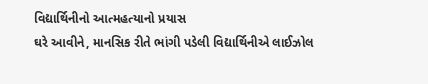વિદ્યાર્થિનીનો આત્મહત્યાનો પ્રયાસ
ઘરે આવીને, માનસિક રીતે ભાંગી પડેલી વિદ્યાર્થિનીએ લાઈઝોલ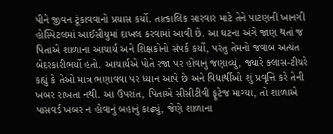પીને જીવન ટૂંકાવવાનો પ્રયાસ કર્યો. તાત્કાલિક સારવાર માટે તેને પાટણની ખાનગી હોસ્પિટલમાં આઈસીયુમાં દાખલ કરવામાં આવી છે. આ ઘટના અંગે જાણ થતાં જ પિતાએ શાળાના આચાર્ય અને શિક્ષકોનો સંપર્ક કર્યો, પરંતુ તેમનો જવાબ અત્યંત બેદરકારીભર્યો હતો. આચાર્યએ પોતે રજા પર હોવાનું જણાવ્યું, જ્યારે ક્લાસ-ટીચરે કહ્યું કે તેઓ માત્ર ભણાવવા પર ધ્યાન આપે છે અને વિદ્યાર્થીઓ શું પ્રવૃત્તિ કરે તેની ખબર રાખતા નથી. આ ઉપરાંત, પિતાએ સીસીટીવી ફૂટેજ માગ્યા, તો શાળાએ પાસવર્ડ ખબર ન હોવાનું બહાનું કાઢ્યું, જેણે શાળાના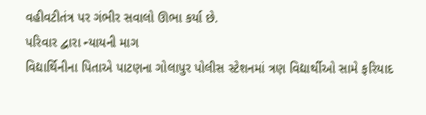વહીવટીતંત્ર પર ગંભીર સવાલો ઊભા કર્યા છે.
પરિવાર દ્વારા ન્યાયની માગ
વિદ્યાર્થિનીના પિતાએ પાટણના ગોલાપુર પોલીસ સ્ટેશનમાં ત્રણ વિદ્યાર્થીઓ સામે ફરિયાદ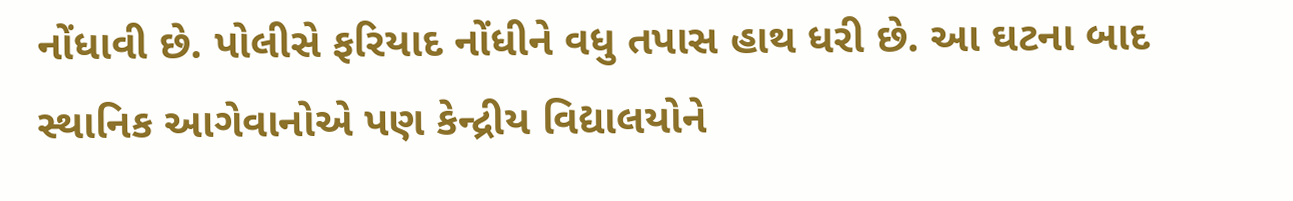નોંધાવી છે. પોલીસે ફરિયાદ નોંધીને વધુ તપાસ હાથ ધરી છે. આ ઘટના બાદ સ્થાનિક આગેવાનોએ પણ કેન્દ્રીય વિદ્યાલયોને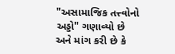"અસામાજિક તત્ત્વોનો અડ્ડો" ગણાવ્યો છે અને માંગ કરી છે કે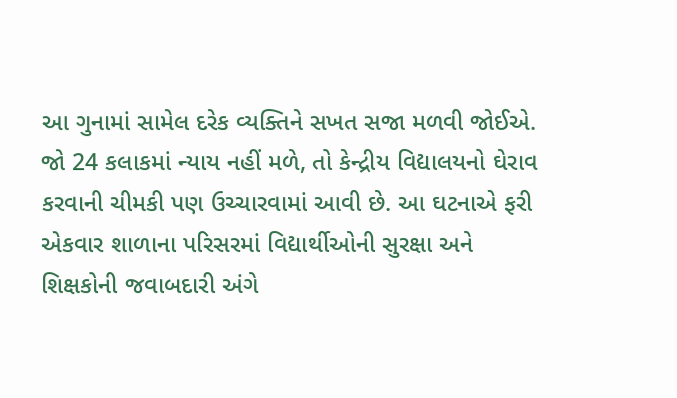આ ગુનામાં સામેલ દરેક વ્યક્તિને સખત સજા મળવી જોઈએ. જો 24 કલાકમાં ન્યાય નહીં મળે, તો કેન્દ્રીય વિદ્યાલયનો ઘેરાવ કરવાની ચીમકી પણ ઉચ્ચારવામાં આવી છે. આ ઘટનાએ ફરી એકવાર શાળાના પરિસરમાં વિદ્યાર્થીઓની સુરક્ષા અને શિક્ષકોની જવાબદારી અંગે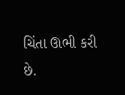ચિંતા ઊભી કરી છે.